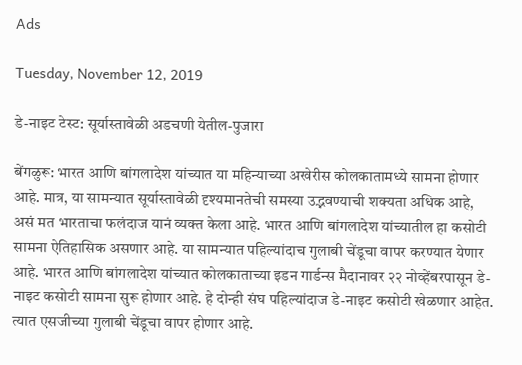Ads

Tuesday, November 12, 2019

डे-नाइट टेस्ट: सूर्यास्तावेळी अडचणी येतील-पुजारा

बेंगळुरू: भारत आणि बांगलादेश यांच्यात या महिन्याच्या अखेरीस कोलकातामध्ये सामना होणार आहे. मात्र, या सामन्यात सूर्यास्तावेळी दृश्यमानतेची समस्या उद्भवण्याची शक्यता अधिक आहे, असं मत भारताचा फलंदाज यानं व्यक्त केला आहे. भारत आणि बांगलादेश यांच्यातील हा कसोटी सामना ऐतिहासिक असणार आहे. या सामन्यात पहिल्यांदाच गुलाबी चेंडूचा वापर करण्यात येणार आहे. भारत आणि बांगलादेश यांच्यात कोलकाताच्या इडन गार्डन्स मैदानावर २२ नोव्हेंबरपासून डे-नाइट कसोटी सामना सुरू होणार आहे. हे दोन्ही संघ पहिल्यांदाज डे-नाइट कसोटी खेळणार आहेत. त्यात एसजीच्या गुलाबी चेंडूचा वापर होणार आहे.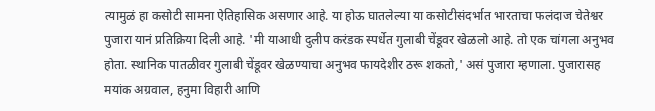त्यामुळं हा कसोटी सामना ऐतिहासिक असणार आहे. या होऊ घातलेल्या या कसोटीसंदर्भात भारताचा फलंदाज चेतेश्वर पुजारा यानं प्रतिक्रिया दिली आहे. 'मी याआधी दुलीप करंडक स्पर्धेत गुलाबी चेंडूवर खेळलो आहे. तो एक चांगला अनुभव होता. स्थानिक पातळीवर गुलाबी चेंडूवर खेळण्याचा अनुभव फायदेशीर ठरू शकतो,' असं पुजारा म्हणाला. पुजारासह मयांक अग्रवाल, हनुमा विहारी आणि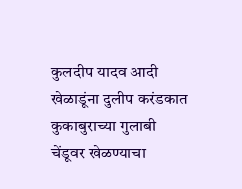कुलदीप यादव आदी खेळाडूंना दुलीप करंडकात कुकाबुराच्या गुलाबी चेंडूवर खेळण्याचा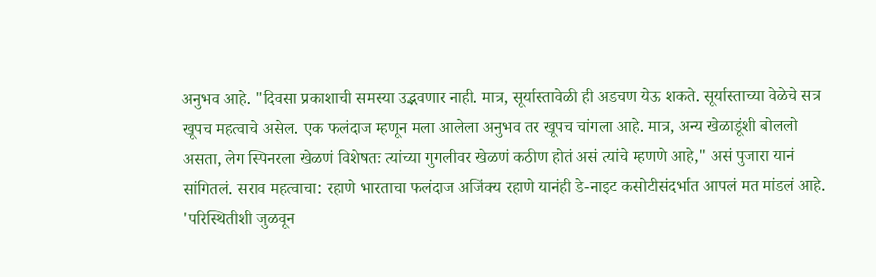अनुभव आहे. "दिवसा प्रकाशाची समस्या उद्भवणार नाही. मात्र, सूर्यास्तावेळी ही अडचण येऊ शकते. सूर्यास्ताच्या वेळेचे सत्र खूपच महत्वाचे असेल. एक फलंदाज म्हणून मला आलेला अनुभव तर खूपच चांगला आहे. मात्र, अन्य खेळाडूंशी बोललो असता, लेग स्पिनरला खेळणं विशेषतः त्यांच्या गुगलीवर खेळणं कठीण होतं असं त्यांचे म्हणणे आहे," असं पुजारा यानं सांगितलं. सराव महत्वाचा: रहाणे भारताचा फलंदाज अजिंक्य रहाणे यानंही डे-नाइट कसोटीसंदर्भात आपलं मत मांडलं आहे. 'परिस्थितीशी जुळवून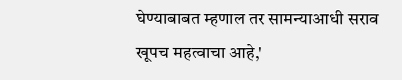घेण्याबाबत म्हणाल तर सामन्याआधी सराव खूपच महत्वाचा आहे,'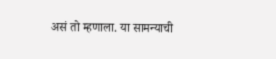असं तो म्हणाला. या सामन्याची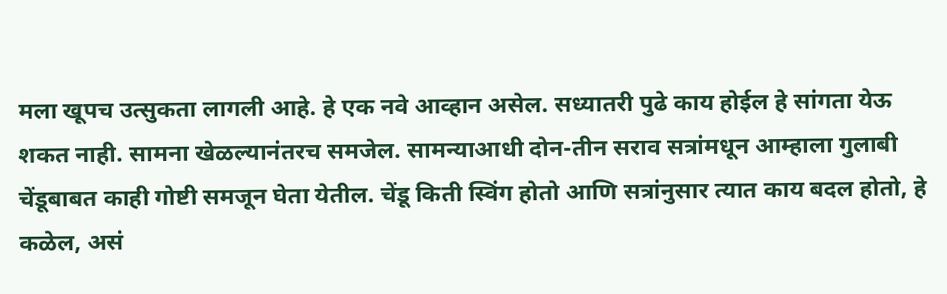मला खूपच उत्सुकता लागली आहे. हे एक नवे आव्हान असेल. सध्यातरी पुढे काय होईल हे सांगता येऊ शकत नाही. सामना खेळल्यानंतरच समजेल. सामन्याआधी दोन-तीन सराव सत्रांमधून आम्हाला गुलाबी चेंडूबाबत काही गोष्टी समजून घेता येतील. चेंडू किती स्विंग होतो आणि सत्रांनुसार त्यात काय बदल होतो, हे कळेल, असं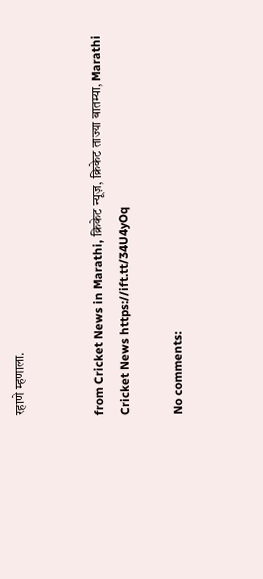रहाणे म्हणाला.


from Cricket News in Marathi, क्रिकेट न्यूज़, क्रिकेट ताज्या बातम्या, Marathi Cricket News https://ift.tt/34U4yOq

No comments: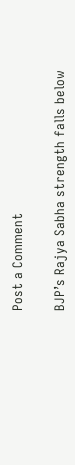Post a Comment

BJP’s Rajya Sabha strength falls below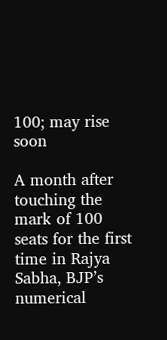100; may rise soon

A month after touching the mark of 100 seats for the first time in Rajya Sabha, BJP’s numerical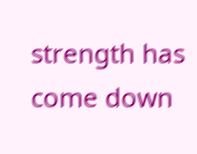strength has come down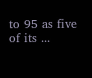to 95 as five of its ...